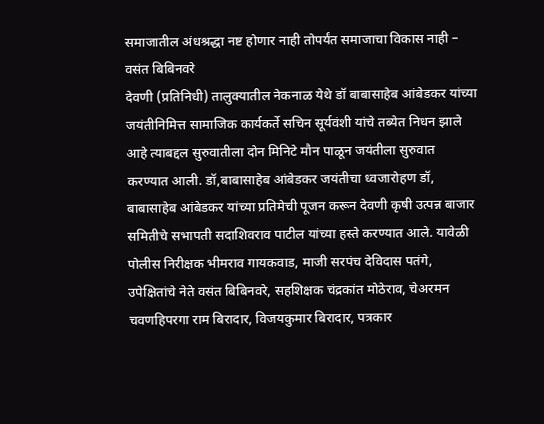समाजातील अंधश्रद्धा नष्ट होणार नाही तोपर्यंत समाजाचा विकास नाही – वसंत बिबिनवरे
देवणी (प्रतिनिधी) तालुक्यातील नेकनाळ येथे डॉ बाबासाहेब आंबेडकर यांच्या जयंतीनिमित्त सामाजिक कार्यकर्ते सचिन सूर्यवंशी यांचे तब्येत निधन झाले आहे त्याबद्दल सुरुवातीला दोन मिनिटे मौन पाळून जयंतीला सुरुवात करण्यात आली. डॉ,बाबासाहेब आंबेडकर जयंतीचा ध्वजारोहण डॉ, बाबासाहेब आंबेडकर यांच्या प्रतिमेची पूजन करून देवणी कृषी उत्पन्न बाजार समितीचे सभापती सदाशिवराव पाटील यांच्या हस्ते करण्यात आले. यावेळी पोलीस निरीक्षक भीमराव गायकवाड, माजी सरपंच देविदास पतंगे, उपेक्षितांचे नेते वसंत बिबिनवरे, सहशिक्षक चंद्रकांत मोठेराव, चेअरमन चवणहिपरगा राम बिरादार, विजयकुमार बिरादार, पत्रकार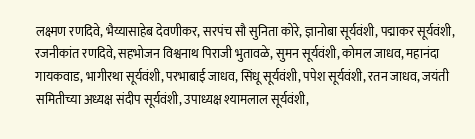लक्ष्मण रणदिवे, भैय्यासाहेब देवणीकर, सरपंच सौ सुनिता कोरे, ज्ञानोबा सूर्यवंशी, पद्माकर सूर्यवंशी, रजनीकांत रणदिवे, सहभोजन विश्वनाथ पिराजी भुतावळे, सुमन सूर्यवंशी, कोमल जाधव, महानंदा गायकवाड, भागीरथा सूर्यवंशी, परभाबाई जाधव, सिंधू सूर्यवंशी, पपेश सूर्यवंशी, रतन जाधव, जयंती समितीच्या अध्यक्ष संदीप सूर्यवंशी, उपाध्यक्ष श्यामलाल सूर्यवंशी,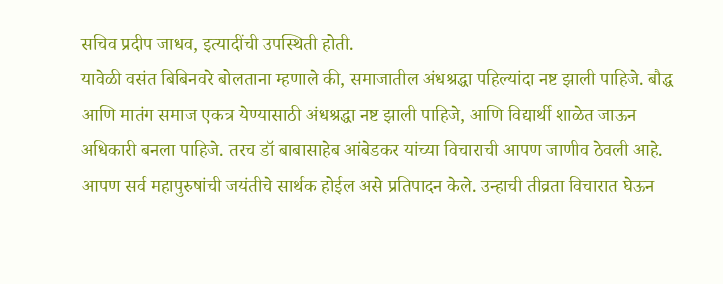सचिव प्रदीप जाधव, इत्यादींची उपस्थिती होती.
यावेळी वसंत बिबिनवरे बोलताना म्हणाले की, समाजातील अंधश्रद्धा पहिल्यांदा नष्ट झाली पाहिजे. बौद्ध आणि मातंग समाज एकत्र येण्यासाठी अंधश्रद्धा नष्ट झाली पाहिजे, आणि विद्यार्थी शाळेत जाऊन अधिकारी बनला पाहिजे. तरच डॉ बाबासाहेब आंबेडकर यांच्या विचाराची आपण जाणीव ठेवली आहे. आपण सर्व महापुरुषांची जयंतीचे सार्थक होईल असे प्रतिपादन केले. उन्हाची तीव्रता विचारात घेऊन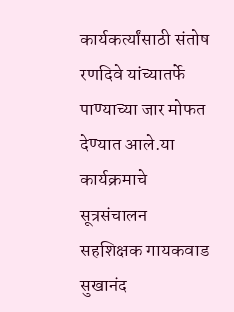कार्यकर्त्यांसाठी संतोष रणदिवे यांच्यातर्फे पाण्याच्या जार मोफत देण्यात आले.या कार्यक्रमाचे सूत्रसंचालन सहशिक्षक गायकवाड सुखानंद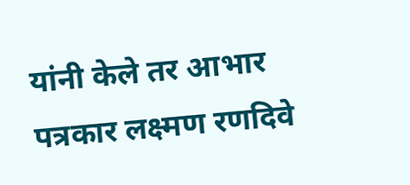यांनी केले तर आभार पत्रकार लक्ष्मण रणदिवे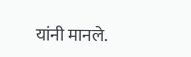यांनी मानले.